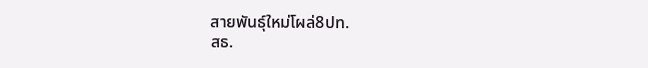สายพันธุ์ใหม่โผล่8ปท.
สธ.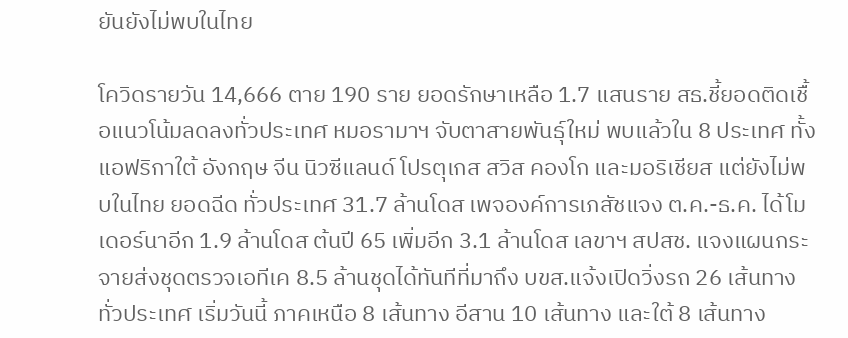ยันยังไม่พบในไทย

โควิดรายวัน 14,666 ตาย 190 ราย ยอดรักษาเหลือ 1.7 แสนราย สธ.ชี้ยอดติดเชื้อแนวโน้มลดลงทั่วประเทศ หมอรามาฯ จับตาสายพันธุ์ใหม่ พบแล้วใน 8 ประเทศ ทั้งแอฟริกาใต้ อังกฤษ จีน นิวซีแลนด์ โปรตุเกส สวิส คองโก และมอริเชียส แต่ยังไม่พบในไทย ยอดฉีด ทั่วประเทศ 31.7 ล้านโดส เพจองค์การเภสัชแจง ต.ค.-ธ.ค. ได้โมเดอร์นาอีก 1.9 ล้านโดส ต้นปี 65 เพิ่มอีก 3.1 ล้านโดส เลขาฯ สปสช. แจงแผนกระจายส่งชุดตรวจเอทีเค 8.5 ล้านชุดได้ทันทีที่มาถึง บขส.แจ้งเปิดวิ่งรถ 26 เส้นทางทั่วประเทศ เริ่มวันนี้ ภาคเหนือ 8 เส้นทาง อีสาน 10 เส้นทาง และใต้ 8 เส้นทาง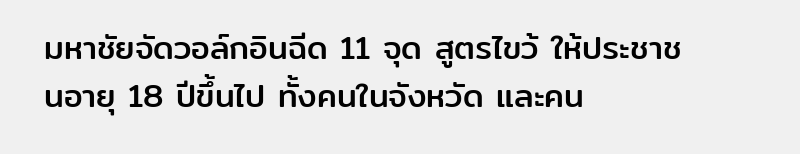มหาชัยจัดวอล์กอินฉีด 11 จุด สูตรไขว้ ให้ประชาชนอายุ 18 ปีขึ้นไป ทั้งคนในจังหวัด และคน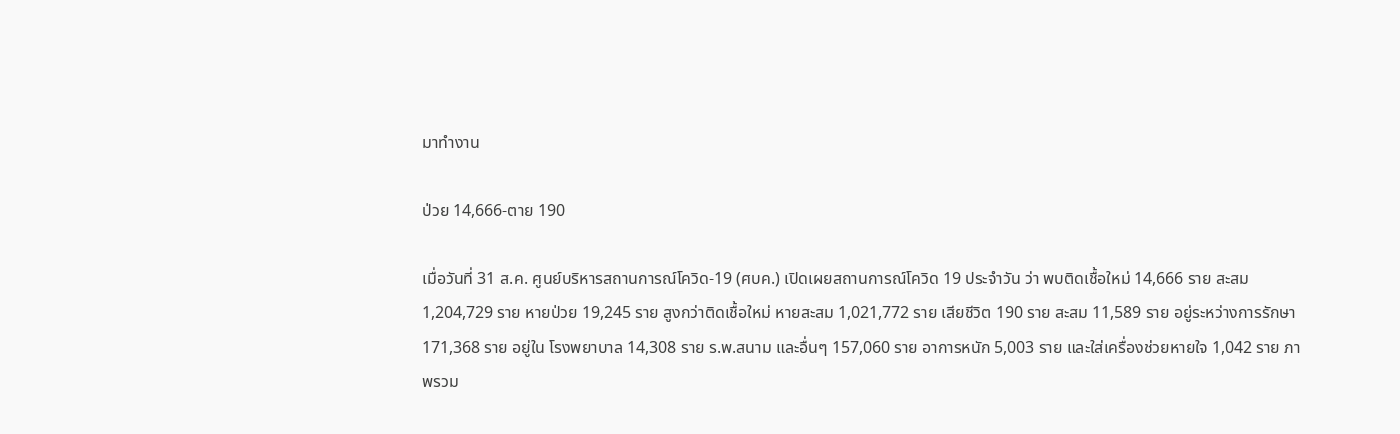มาทำงาน

ป่วย 14,666-ตาย 190

เมื่อวันที่ 31 ส.ค. ศูนย์บริหารสถานการณ์โควิด-19 (ศบค.) เปิดเผยสถานการณ์โควิด 19 ประจำวัน ว่า พบติดเชื้อใหม่ 14,666 ราย สะสม 1,204,729 ราย หายป่วย 19,245 ราย สูงกว่าติดเชื้อใหม่ หายสะสม 1,021,772 ราย เสียชีวิต 190 ราย สะสม 11,589 ราย อยู่ระหว่างการรักษา 171,368 ราย อยู่ใน โรงพยาบาล 14,308 ราย ร.พ.สนาม และอื่นๆ 157,060 ราย อาการหนัก 5,003 ราย และใส่เครื่องช่วยหายใจ 1,042 ราย ภาพรวม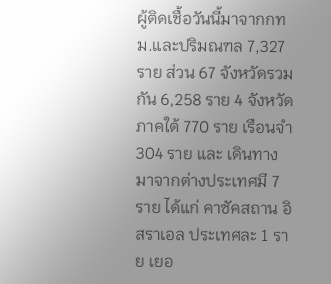ผู้ติดเชื้อวันนี้มาจากกทม.และปริมณฑล 7,327 ราย ส่วน 67 จังหวัดรวมกัน 6,258 ราย 4 จังหวัดภาคใต้ 770 ราย เรือนจำ 304 ราย และ เดินทางมาจากต่างประเทศมี 7 ราย ได้แก่ คาซัคสถาน อิสราเอล ประเทศละ 1 ราย เยอ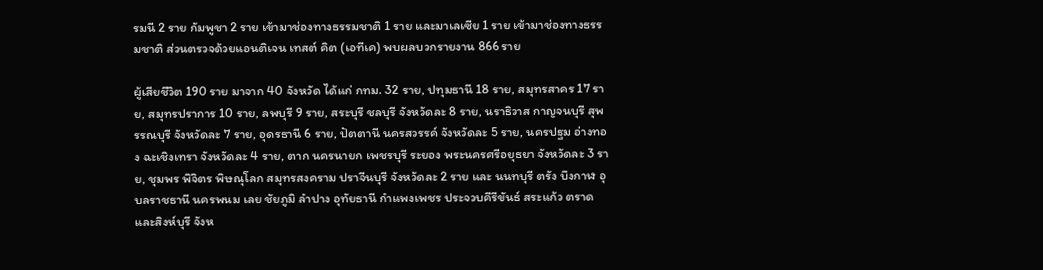รมนี 2 ราย กัมพูชา 2 ราย เข้ามาช่องทางธรรมชาติ 1 ราย และมาเลเซีย 1 ราย เข้ามาช่องทางธรรมชาติ ส่วนตรวจด้วยแอนติเจน เทสต์ คิต (เอทีเค) พบผลบวกรายงาน 866 ราย

ผู้เสียชีวิต 190 ราย มาจาก 40 จังหวัด ได้แก่ กทม. 32 ราย, ปทุมธานี 18 ราย, สมุทรสาคร 17 ราย, สมุทรปราการ 10 ราย, ลพบุรี 9 ราย, สระบุรี ชลบุรี จังหวัดละ 8 ราย, นราธิวาส กาญจนบุรี สุพรรณบุรี จังหวัดละ 7 ราย, อุดรธานี 6 ราย, ปัตตานี นครสวรรค์ จังหวัดละ 5 ราย, นครปฐม อ่างทอง ฉะเชิงเทรา จังหวัดละ 4 ราย, ตาก นครนายก เพชรบุรี ระยอง พระนครศรีอยุธยา จังหวัดละ 3 ราย, ชุมพร พิจิตร พิษณุโลก สมุทรสงคราม ปราจีนบุรี จังหวัดละ 2 ราย และ นนทบุรี ตรัง บึงกาฬ อุบลราชธานี นครพนม เลย ชัยภูมิ ลำปาง อุทัยธานี กำแพงเพชร ประจวบคีรีขันธ์ สระแก้ว ตราด และสิงห์บุรี จังห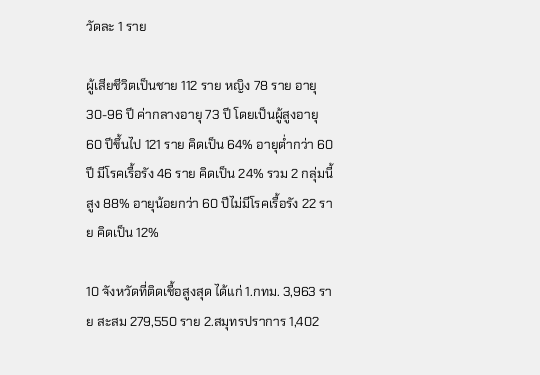วัดละ 1 ราย

ผู้เสียชีวิตเป็นชาย 112 ราย หญิง 78 ราย อายุ 30-96 ปี ค่ากลางอายุ 73 ปี โดยเป็นผู้สูงอายุ 60 ปีขึ้นไป 121 ราย คิดเป็น 64% อายุต่ำกว่า 60 ปี มีโรคเรื้อรัง 46 ราย คิดเป็น 24% รวม 2 กลุ่มนี้สูง 88% อายุน้อยกว่า 60 ปีไม่มีโรคเรื้อรัง 22 ราย คิดเป็น 12%

10 จังหวัดที่ติดเชื้อสูงสุด ได้แก่ 1.กทม. 3,963 ราย สะสม 279,550 ราย 2.สมุทรปราการ 1,402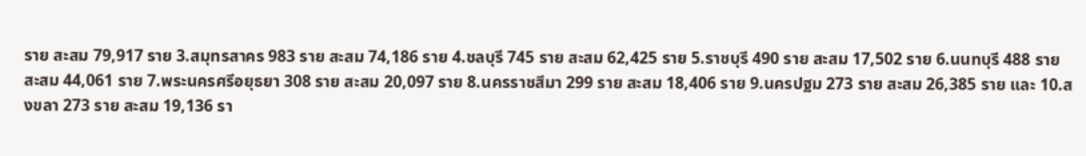ราย สะสม 79,917 ราย 3.สมุทรสาคร 983 ราย สะสม 74,186 ราย 4.ชลบุรี 745 ราย สะสม 62,425 ราย 5.ราชบุรี 490 ราย สะสม 17,502 ราย 6.นนทบุรี 488 ราย สะสม 44,061 ราย 7.พระนครศรีอยุธยา 308 ราย สะสม 20,097 ราย 8.นครราชสีมา 299 ราย สะสม 18,406 ราย 9.นครปฐม 273 ราย สะสม 26,385 ราย และ 10.สงขลา 273 ราย สะสม 19,136 รา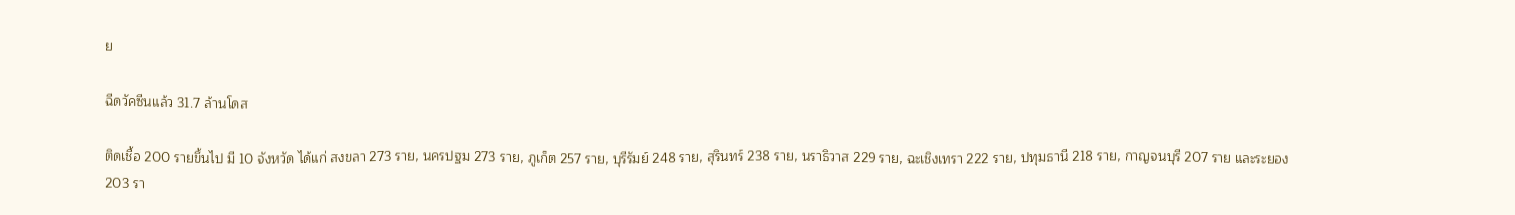ย

ฉีดวัคซีนแล้ว 31.7 ล้านโดส

ติดเชื้อ 200 รายขึ้นไป มี 10 จังหวัด ได้แก่ สงขลา 273 ราย, นครปฐม 273 ราย, ภูเก็ต 257 ราย, บุรีรัมย์ 248 ราย, สุรินทร์ 238 ราย, นราธิวาส 229 ราย, ฉะเชิงเทรา 222 ราย, ปทุมธานี 218 ราย, กาญจนบุรี 207 ราย และระยอง 203 รา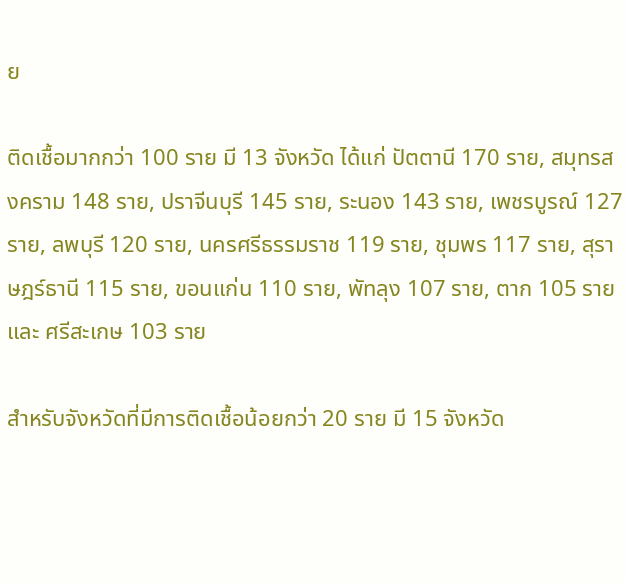ย

ติดเชื้อมากกว่า 100 ราย มี 13 จังหวัด ได้แก่ ปัตตานี 170 ราย, สมุทรสงคราม 148 ราย, ปราจีนบุรี 145 ราย, ระนอง 143 ราย, เพชรบูรณ์ 127 ราย, ลพบุรี 120 ราย, นครศรีธรรมราช 119 ราย, ชุมพร 117 ราย, สุราษฎร์ธานี 115 ราย, ขอนแก่น 110 ราย, พัทลุง 107 ราย, ตาก 105 ราย และ ศรีสะเกษ 103 ราย

สำหรับจังหวัดที่มีการติดเชื้อน้อยกว่า 20 ราย มี 15 จังหวัด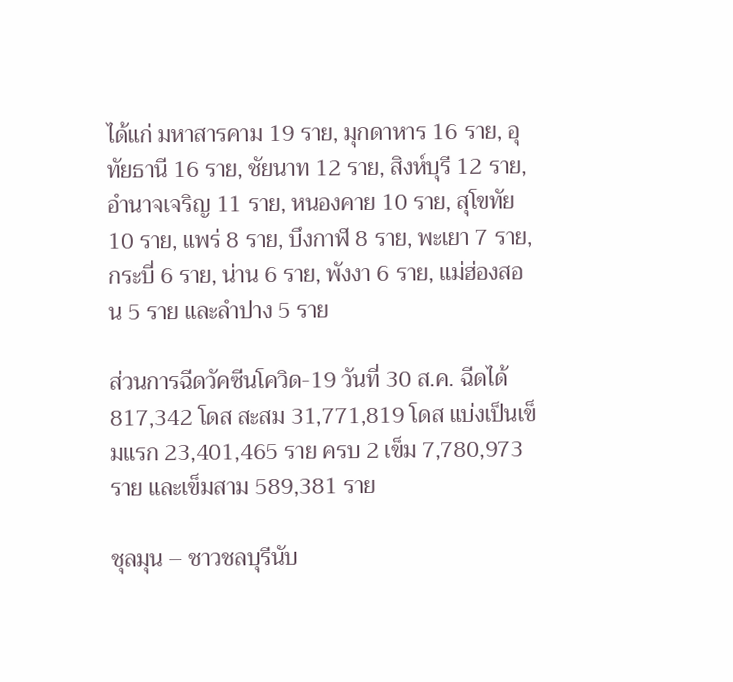ได้แก่ มหาสารคาม 19 ราย, มุกดาหาร 16 ราย, อุทัยธานี 16 ราย, ชัยนาท 12 ราย, สิงห์บุรี 12 ราย, อำนาจเจริญ 11 ราย, หนองคาย 10 ราย, สุโขทัย 10 ราย, แพร่ 8 ราย, บึงกาฬ 8 ราย, พะเยา 7 ราย, กระบี่ 6 ราย, น่าน 6 ราย, พังงา 6 ราย, แม่ฮ่องสอน 5 ราย และลำปาง 5 ราย

ส่วนการฉีดวัคซีนโควิด-19 วันที่ 30 ส.ค. ฉีดได้ 817,342 โดส สะสม 31,771,819 โดส แบ่งเป็นเข็มแรก 23,401,465 ราย ครบ 2 เข็ม 7,780,973 ราย และเข็มสาม 589,381 ราย

ชุลมุน – ชาวชลบุรีนับ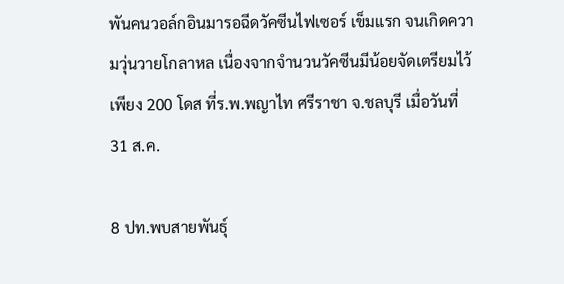พันคนวอล์กอินมารอฉีดวัคซีนไฟเซอร์ เข็มแรก จนเกิดความวุ่นวายโกลาหล เนื่องจากจำนวนวัคซีนมีน้อยจัดเตรียมไว้เพียง 200 โดส ที่ร.พ.พญาไท ศรีราชา จ.ชลบุรี เมื่อวันที่ 31 ส.ค.

8 ปท.พบสายพันธุ์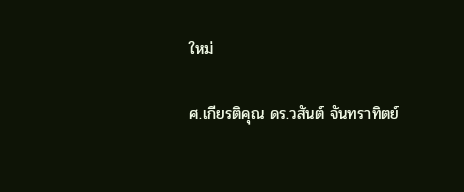ใหม่

ศ.เกียรติคุณ ดร.วสันต์ จันทราทิตย์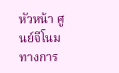หัวหน้า ศูนย์จีโนมทางการ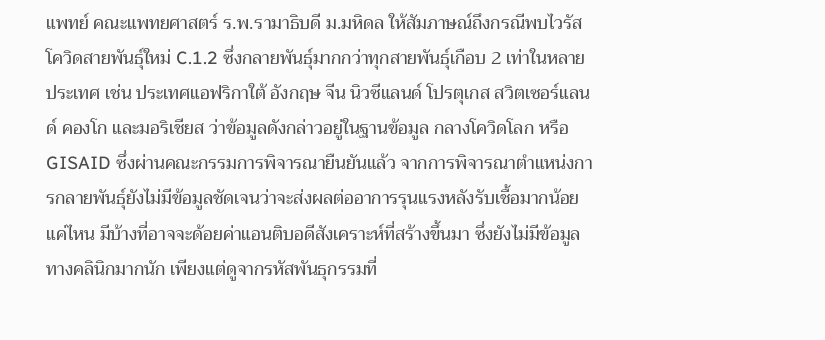แพทย์ คณะแพทยศาสตร์ ร.พ.รามาธิบดี ม.มหิดล ให้สัมภาษณ์ถึงกรณีพบไวรัสโควิดสายพันธุ์ใหม่ C.1.2 ซึ่งกลายพันธุ์มากกว่าทุกสายพันธุ์เกือบ 2 เท่าในหลายประเทศ เช่น ประเทศแอฟริกาใต้ อังกฤษ จีน นิวซีแลนด์ โปรตุเกส สวิตเซอร์แลนด์ คองโก และมอริเชียส ว่าข้อมูลดังกล่าวอยู่ในฐานข้อมูล กลางโควิดโลก หรือ GISAID ซึ่งผ่านคณะกรรมการพิจารณายืนยันแล้ว จากการพิจารณาตำแหน่งการกลายพันธุ์ยังไม่มีข้อมูลชัดเจนว่าจะส่งผลต่ออาการรุนแรงหลังรับเชื้อมากน้อยแค่ไหน มีบ้างที่อาจจะด้อยค่าแอนติบอดีสังเคราะห์ที่สร้างขึ้นมา ซึ่งยังไม่มีข้อมูลทางคลินิกมากนัก เพียงแต่ดูจากรหัสพันธุกรรมที่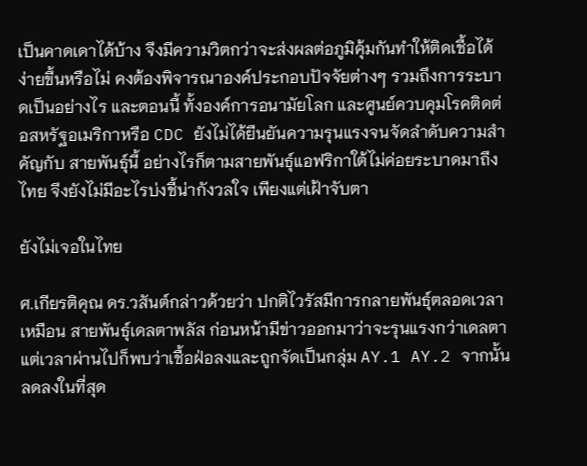เป็นคาดเดาได้บ้าง จึงมีความวิตกว่าจะส่งผลต่อภูมิคุ้มกันทำให้ติดเชื้อได้ง่ายขึ้นหรือไม่ คงต้องพิจารณาองค์ประกอบปัจจัยต่างๆ รวมถึงการระบาดเป็นอย่างไร และตอนนี้ ทั้งองค์การอนามัยโลก และศูนย์ควบคุมโรคติดต่อสหรัฐอเมริกาหรือ CDC ยังไม่ได้ยืนยันความรุนแรงจนจัดลำดับความสำคัญกับ สายพันธุ์นี้ อย่างไรก็ตามสายพันธุ์แอฟริกาใต้ไม่ค่อยระบาดมาถึงไทย จึงยังไม่มีอะไรบ่งชี้น่ากังวลใจ เพียงแต่เฝ้าจับตา

ยังไม่เจอในไทย

ศ.เกียรติคุณ ดร.วสันต์กล่าวด้วยว่า ปกติไวรัสมีการกลายพันธุ์ตลอดเวลา เหมือน สายพันธุ์เดลตาพลัส ก่อนหน้ามีข่าวออกมาว่าจะรุนแรงกว่าเดลตา แต่เวลาผ่านไปก็พบว่าเชื้อฝ่อลงและถูกจัดเป็นกลุ่ม AY.1 AY.2 จากนั้นลดลงในที่สุด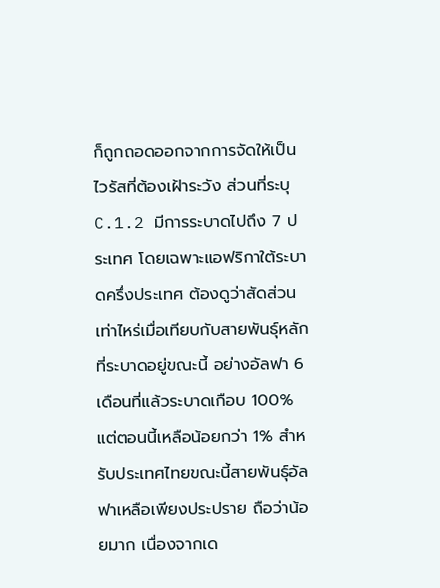ก็ถูกถอดออกจากการจัดให้เป็นไวรัสที่ต้องเฝ้าระวัง ส่วนที่ระบุ C.1.2 มีการระบาดไปถึง 7 ประเทศ โดยเฉพาะแอฟริกาใต้ระบาดครึ่งประเทศ ต้องดูว่าสัดส่วน เท่าไหร่เมื่อเทียบกับสายพันธุ์หลักที่ระบาดอยู่ขณะนี้ อย่างอัลฟา 6 เดือนที่แล้วระบาดเกือบ 100% แต่ตอนนี้เหลือน้อยกว่า 1% สำหรับประเทศไทยขณะนี้สายพันธุ์อัลฟาเหลือเพียงประปราย ถือว่าน้อยมาก เนื่องจากเด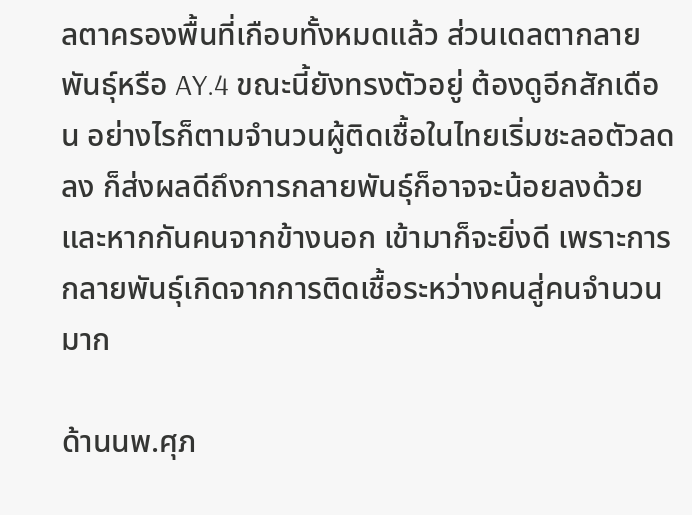ลตาครองพื้นที่เกือบทั้งหมดแล้ว ส่วนเดลตากลายพันธุ์หรือ AY.4 ขณะนี้ยังทรงตัวอยู่ ต้องดูอีกสักเดือน อย่างไรก็ตามจำนวนผู้ติดเชื้อในไทยเริ่มชะลอตัวลดลง ก็ส่งผลดีถึงการกลายพันธุ์ก็อาจจะน้อยลงด้วย และหากกันคนจากข้างนอก เข้ามาก็จะยิ่งดี เพราะการกลายพันธุ์เกิดจากการติดเชื้อระหว่างคนสู่คนจำนวนมาก

ด้านนพ.ศุภ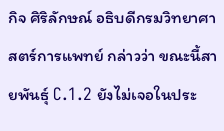กิจ ศิริลักษณ์ อธิบดีกรมวิทยาศาสตร์การแพทย์ กล่าวว่า ขณะนี้สายพันธุ์ C.1.2 ยังไม่เจอในประ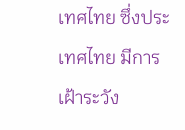เทศไทย ซึ่งประเทศไทย มีการเฝ้าระวัง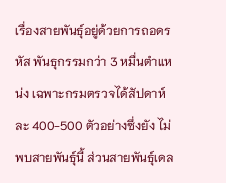เรื่องสายพันธุ์อยู่ด้วยการถอดรหัส พันธุกรรมกว่า 3 หมื่นตำแหน่ง เฉพาะกรมตรวจได้สัปดาห์ละ 400-500 ตัวอย่างซึ่งยัง ไม่พบสายพันธุ์นี้ ส่วนสายพันธุ์เดล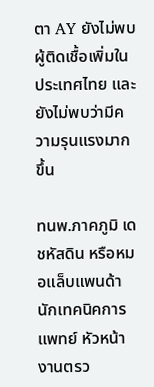ตา AY ยังไม่พบผู้ติดเชื้อเพิ่มในประเทศไทย และยังไม่พบว่ามีความรุนแรงมากขึ้น

ทนพ.ภาคภูมิ เดชหัสดิน หรือหมอแล็บแพนด้า นักเทคนิคการแพทย์ หัวหน้างานตรว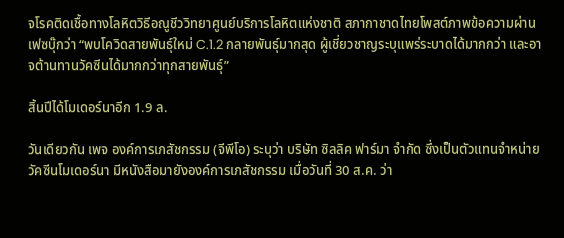จโรคติดเชื้อทางโลหิตวิธีอณูชีววิทยาศูนย์บริการโลหิตแห่งชาติ สภากาชาดไทยโพสต์ภาพข้อความผ่านเฟซบุ๊กว่า “พบโควิดสายพันธุ์ใหม่ C.1.2 กลายพันธุ์มากสุด ผู้เชี่ยวชาญระบุแพร่ระบาดได้มากกว่า และอาจต้านทานวัคซีนได้มากกว่าทุกสายพันธุ์”

สิ้นปีได้โมเดอร์นาอีก 1.9 ล.

วันเดียวกัน เพจ องค์การเภสัชกรรม (จีพีโอ) ระบุว่า บริษัท ซิลลิค ฟาร์มา จํากัด ซึ่งเป็นตัวแทนจำหน่ายวัคซีนโมเดอร์นา มีหนังสือมายังองค์การเภสัชกรรม เมื่อวันที่ 30 ส.ค. ว่า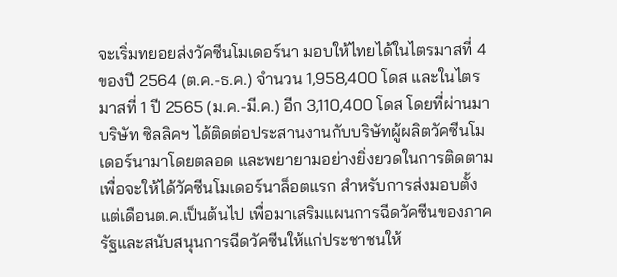จะเริ่มทยอยส่งวัคซีนโมเดอร์นา มอบให้ไทยได้ในไตรมาสที่ 4 ของปี 2564 (ต.ค.-ธ.ค.) จำนวน 1,958,400 โดส และในไตรมาสที่ 1 ปี 2565 (ม.ค.-มี.ค.) อีก 3,110,400 โดส โดยที่ผ่านมาบริษัท ซิลลิคฯ ได้ติดต่อประสานงานกับบริษัทผู้ผลิตวัคซีนโมเดอร์นามาโดยตลอด และพยายามอย่างยิ่งยวดในการติดตาม เพื่อจะให้ได้วัคซีนโมเดอร์นาล็อตแรก สำหรับการส่งมอบตั้งแต่เดือนต.ค.เป็นต้นไป เพื่อมาเสริมแผนการฉีดวัคซีนของภาครัฐและสนับสนุนการฉีดวัคซีนให้แก่ประชาชนให้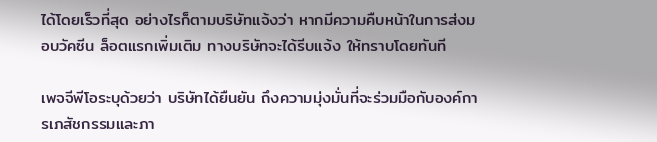ได้โดยเร็วที่สุด อย่างไรก็ตามบริษัทแจ้งว่า หากมีความคืบหน้าในการส่งมอบวัคซีน ล็อตแรกเพิ่มเติม ทางบริษัทจะได้รีบแจ้ง ให้ทราบโดยทันที

เพจจีพีโอระบุด้วยว่า บริษัทได้ยืนยัน ถึงความมุ่งมั่นที่จะร่วมมือกับองค์การเภสัชกรรมและภา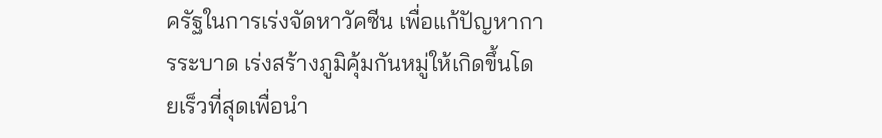ครัฐในการเร่งจัดหาวัคซีน เพื่อแก้ปัญหาการระบาด เร่งสร้างภูมิคุ้มกันหมู่ให้เกิดขึ้นโดยเร็วที่สุดเพื่อนำ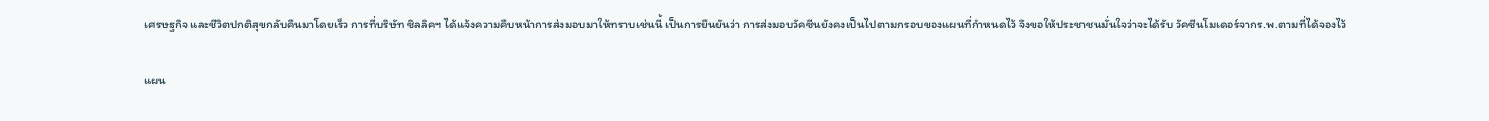เศรษฐกิจ และชีวิตปกติสุขกลับคืนมาโดยเร็ว การที่บริษัท ซิลลิคฯ ได้แจ้งความคืบหน้าการส่งมอบมาให้ทราบเช่นนี้ เป็นการยืนยันว่า การส่งมอบวัคซีนยังคงเป็นไปตามกรอบของแผนที่กำหนดไว้ จึงขอให้ประชาชนมั่นใจว่าจะได้รับ วัคซีนโมเดอร์จากร.พ.ตามที่ได้จองไว้

แผน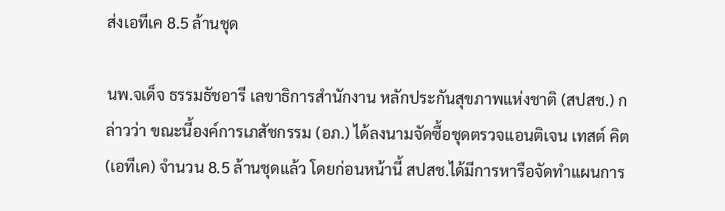ส่งเอทีเค 8.5 ล้านชุด

นพ.จเด็จ ธรรมธัชอารี เลขาธิการสำนักงาน หลักประกันสุขภาพแห่งชาติ (สปสช.) กล่าวว่า ขณะนี้องค์การเภสัชกรรม (อภ.) ได้ลงนามจัดซื้อชุดตรวจแอนติเจน เทสต์ คิต (เอทีเค) จำนวน 8.5 ล้านชุดแล้ว โดยก่อนหน้านี้ สปสช.ได้มีการหารือจัดทำแผนการ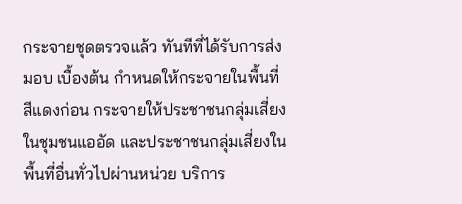กระจายชุดตรวจแล้ว ทันทีที่ได้รับการส่งมอบ เบื้องต้น กำหนดให้กระจายในพื้นที่สีแดงก่อน กระจายให้ประชาชนกลุ่มเสี่ยงในชุมชนแออัด และประชาชนกลุ่มเสี่ยงในพื้นที่อื่นทั่วไปผ่านหน่วย บริการ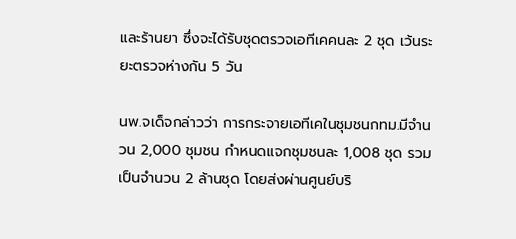และร้านยา ซึ่งจะได้รับชุดตรวจเอทีเคคนละ 2 ชุด เว้นระยะตรวจห่างกัน 5 วัน

นพ.จเด็จกล่าวว่า การกระจายเอทีเคในชุมชนกทม.มีจำนวน 2,000 ชุมชน กำหนดแจกชุมชนละ 1,008 ชุด รวมเป็นจำนวน 2 ล้านชุด โดยส่งผ่านศูนย์บริ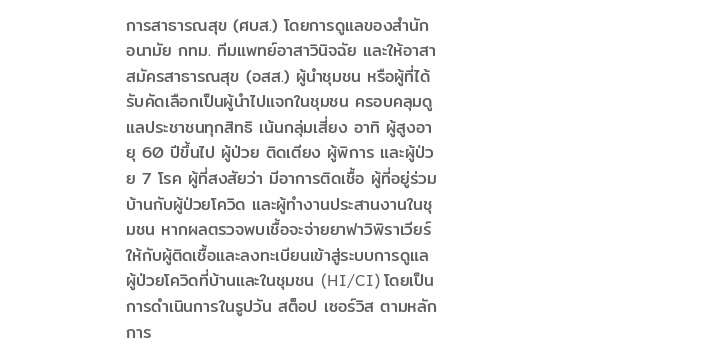การสาธารณสุข (ศบส.) โดยการดูแลของสำนักอนามัย กทม. ทีมแพทย์อาสาวินิจฉัย และให้อาสาสมัครสาธารณสุข (อสส.) ผู้นำชุมชน หรือผู้ที่ได้รับคัดเลือกเป็นผู้นำไปแจกในชุมชน ครอบคลุมดูแลประชาชนทุกสิทธิ เน้นกลุ่มเสี่ยง อาทิ ผู้สูงอายุ 60 ปีขึ้นไป ผู้ป่วย ติดเตียง ผู้พิการ และผู้ป่วย 7 โรค ผู้ที่สงสัยว่า มีอาการติดเชื้อ ผู้ที่อยู่ร่วมบ้านกับผู้ป่วยโควิด และผู้ทำงานประสานงานในชุมชน หากผลตรวจพบเชื้อจะจ่ายยาฟาวิพิราเวียร์ให้กับผู้ติดเชื้อและลงทะเบียนเข้าสู่ระบบการดูแลผู้ป่วยโควิดที่บ้านและในชุมชน (HI/CI) โดยเป็นการดำเนินการในรูปวัน สต็อป เซอร์วิส ตามหลักการ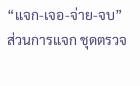“แจก-เจอ-จ่าย-จบ” ส่วนการแจก ชุดตรวจ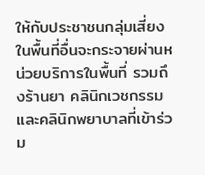ให้กับประชาชนกลุ่มเสี่ยงในพื้นที่อื่นจะกระจายผ่านหน่วยบริการในพื้นที่ รวมถึงร้านยา คลินิกเวชกรรม และคลินิกพยาบาลที่เข้าร่วม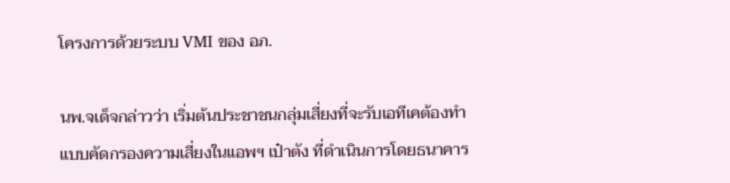โครงการด้วยระบบ VMI ของ อภ.

นพ.จเด็จกล่าวว่า เริ่มต้นประชาชนกลุ่มเสี่ยงที่จะรับเอทีเคต้องทำแบบคัดกรองความเสี่ยงในแอพฯ เป๋าตัง ที่ดำเนินการโดยธนาคาร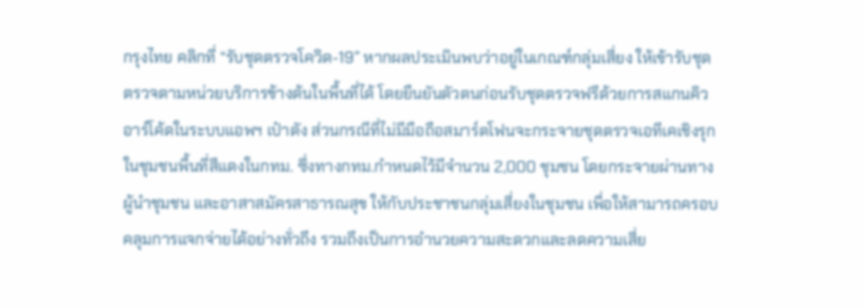กรุงไทย คลิกที่ “รับชุดตรวจโควิด-19” หากผลประเมินพบว่าอยู่ในเกณฑ์กลุ่มเสี่ยง ให้เข้ารับชุดตรวจตามหน่วยบริการข้างต้นในพื้นที่ได้ โดยยืนยันตัวตนก่อนรับชุดตรวจฟรีด้วยการสแกนคิวอาร์โค้ดในระบบแอพฯ เป๋าตัง ส่วนกรณีที่ไม่มีมือถือสมาร์ตโฟนจะกระจายชุดตรวจเอทีเคเชิงรุกในชุมชนพื้นที่สีแดงในกทม. ซึ่งทางกทม.กำหนดไว้มีจำนวน 2,000 ชุมชน โดยกระจายผ่านทางผู้นำชุมชน และอาสาสมัครสาธารณสุข ให้กับประชาชนกลุ่มเสี่ยงในชุมชน เพื่อให้สามารถครอบคลุมการแจกจ่ายได้อย่างทั่วถึง รวมถึงเป็นการอำนวยความสะดวกและลดความเสี่ย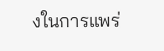งในการแพร่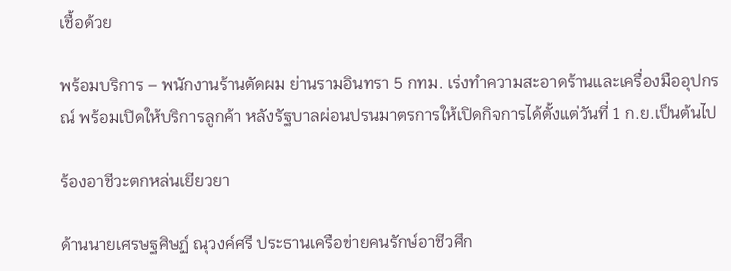เชื้อด้วย

พร้อมบริการ – พนักงานร้านตัดผม ย่านรามอินทรา 5 กทม. เร่งทำความสะอาดร้านและเครื่องมืออุปกรณ์ พร้อมเปิดให้บริการลูกค้า หลังรัฐบาลผ่อนปรนมาตรการให้เปิดกิจการได้ตั้งแต่วันที่ 1 ก.ย.เป็นต้นไป

ร้องอาชีวะตกหล่นเยียวยา

ด้านนายเศรษฐศิษฏ์ ณุวงค์ศรี ประธานเครือข่ายคนรักษ์อาชีวศึก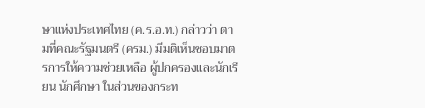ษาแห่งประเทศไทย (ค.ร.อ.ท.) กล่าวว่า ตามที่คณะรัฐมนตรี (ครม.) มีมติเห็นชอบมาตรการให้ความช่วยเหลือ ผู้ปกครองและนักเรียน นักศึกษา ในส่วนของกระท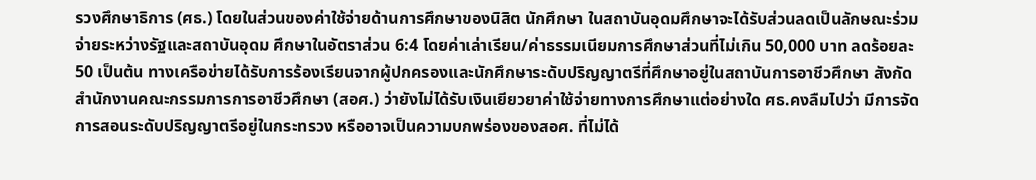รวงศึกษาธิการ (ศธ.) โดยในส่วนของค่าใช้จ่ายด้านการศึกษาของนิสิต นักศึกษา ในสถาบันอุดมศึกษาจะได้รับส่วนลดเป็นลักษณะร่วมจ่ายระหว่างรัฐและสถาบันอุดม ศึกษาในอัตราส่วน 6:4 โดยค่าเล่าเรียน/ค่าธรรมเนียมการศึกษาส่วนที่ไม่เกิน 50,000 บาท ลดร้อยละ 50 เป็นต้น ทางเครือข่ายได้รับการร้องเรียนจากผู้ปกครองและนักศึกษาระดับปริญญาตรีที่ศึกษาอยู่ในสถาบันการอาชีวศึกษา สังกัดสำนักงานคณะกรรมการการอาชีวศึกษา (สอศ.) ว่ายังไม่ได้รับเงินเยียวยาค่าใช้จ่ายทางการศึกษาแต่อย่างใด ศธ.คงลืมไปว่า มีการจัดการสอนระดับปริญญาตรีอยู่ในกระทรวง หรืออาจเป็นความบกพร่องของสอศ. ที่ไม่ได้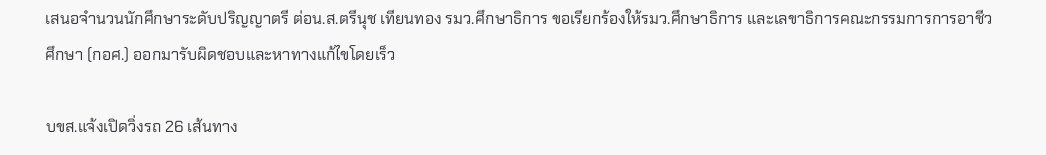เสนอจำนวนนักศึกษาระดับปริญญาตรี ต่อน.ส.ตรีนุช เทียนทอง รมว.ศึกษาธิการ ขอเรียกร้องให้รมว.ศึกษาธิการ และเลขาธิการคณะกรรมการการอาชีวศึกษา (กอศ.) ออกมารับผิดชอบและหาทางแก้ไขโดยเร็ว

บขส.แจ้งเปิดวิ่งรถ 26 เส้นทาง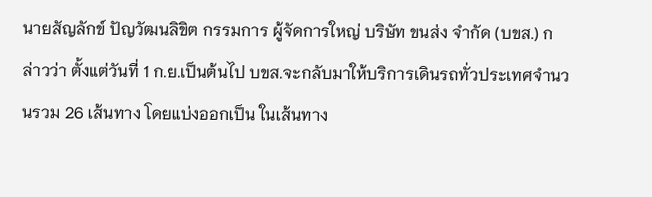นายสัญลักข์ ปัญวัฒนลิขิต กรรมการ ผู้จัดการใหญ่ บริษัท ขนส่ง จำกัด (บขส.) กล่าวว่า ตั้งแต่วันที่ 1 ก.ย.เป็นต้นไป บขส.จะกลับมาให้บริการเดินรถทั่วประเทศจำนวนรวม 26 เส้นทาง โดยแบ่งออกเป็น ในเส้นทาง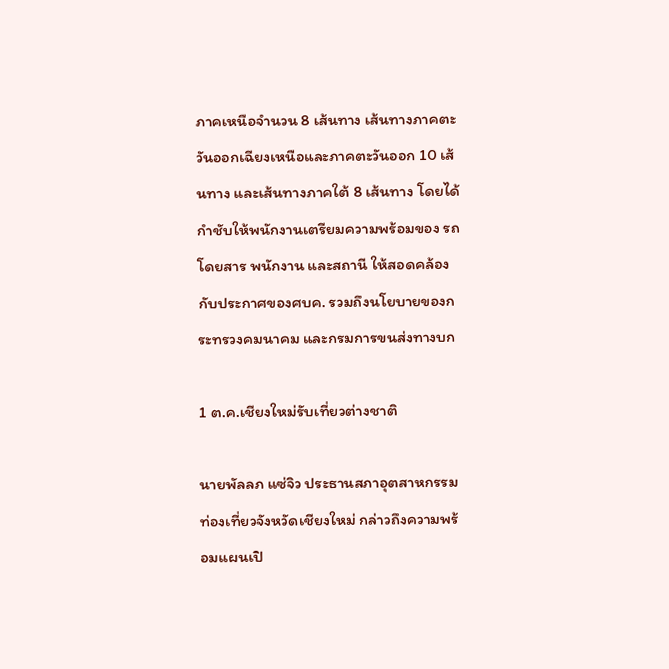ภาคเหนือจำนวน 8 เส้นทาง เส้นทางภาคตะวันออกเฉียงเหนือและภาคตะวันออก 10 เส้นทาง และเส้นทางภาคใต้ 8 เส้นทาง โดยได้กำชับให้พนักงานเตรียมความพร้อมของ รถโดยสาร พนักงาน และสถานี ให้สอดคล้องกับประกาศของศบค. รวมถึงนโยบายของกระทรวงคมนาคม และกรมการขนส่งทางบก

1 ต.ค.เชียงใหม่รับเที่ยวต่างชาติ

นายพัลลภ แซ่จิว ประธานสภาอุตสาหกรรม ท่องเที่ยวจังหวัดเชียงใหม่ กล่าวถึงความพร้อมแผนเปิ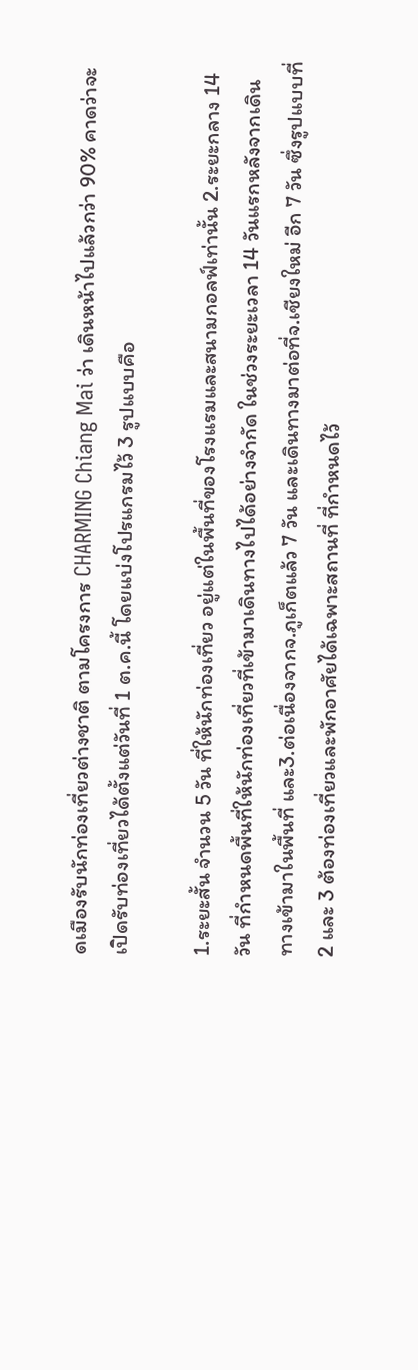ดเมืองรับนักท่องเที่ยวต่างชาติ ตามโครงการ CHARMING Chiang Mai ว่า เดินหน้าไปแล้วกว่า 90% คาดว่าจะเปิดรับท่องเที่ยวได้ตั้งแต่วันที่ 1 ต.ค.นี้ โดยแบ่งโปรแกรมไว้ 3 รูปแบบคือ

1.ระยะสั้น จำนวน 5 วัน ที่ให้นักท่องเที่ยว อยู่แต่ในพื้นที่ของโรงแรมและสนามกอลฟ์เท่านั้น 2.ระยะกลาง 14 วัน ที่กำหนดพื้นที่ให้นักท่องเที่ยวที่เข้ามาเดินทางไปได้อย่างจำกัด ในช่วงระยะเวลา 14 วันแรกหลังจากเดินทางเข้ามาในพื้นที่ และ3.ต่อเนื่องจากจ.ภูเก็ตแล้ว 7 วัน และเดินทางมาต่อที่จ.เชียงใหม่ อีก 7 วัน ซึ่งรูปแบบที่ 2 และ 3 ต้องท่องเที่ยวและพักอาศัยได้เฉพาะสถานที่ ที่กำหนดไว้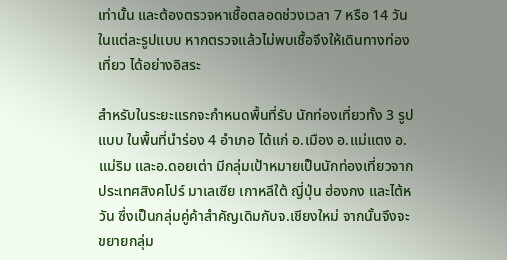เท่านั้น และต้องตรวจหาเชื้อตลอดช่วงเวลา 7 หรือ 14 วัน ในแต่ละรูปแบบ หากตรวจแล้วไม่พบเชื้อจึงให้เดินทางท่องเที่ยว ได้อย่างอิสระ

สำหรับในระยะแรกจะกำหนดพื้นที่รับ นักท่องเที่ยวทั้ง 3 รูปแบบ ในพื้นที่นำร่อง 4 อำเภอ ได้แก่ อ.เมือง อ.แม่แตง อ.แม่ริม และอ.ดอยเต่า มีกลุ่มเป้าหมายเป็นนักท่องเที่ยวจากประเทศสิงคโปร์ มาเลเซีย เกาหลีใต้ ญี่ปุ่น ฮ่องกง และไต้หวัน ซึ่งเป็นกลุ่มคู่ค้าสำคัญเดิมกับจ.เชียงใหม่ จากนั้นจึงจะขยายกลุ่ม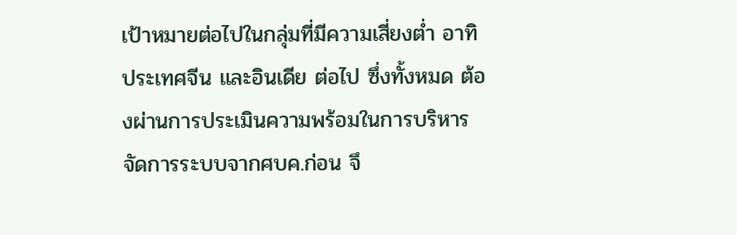เป้าหมายต่อไปในกลุ่มที่มีความเสี่ยงต่ำ อาทิ ประเทศจีน และอินเดีย ต่อไป ซึ่งทั้งหมด ต้องผ่านการประเมินความพร้อมในการบริหาร จัดการระบบจากศบค.ก่อน จึ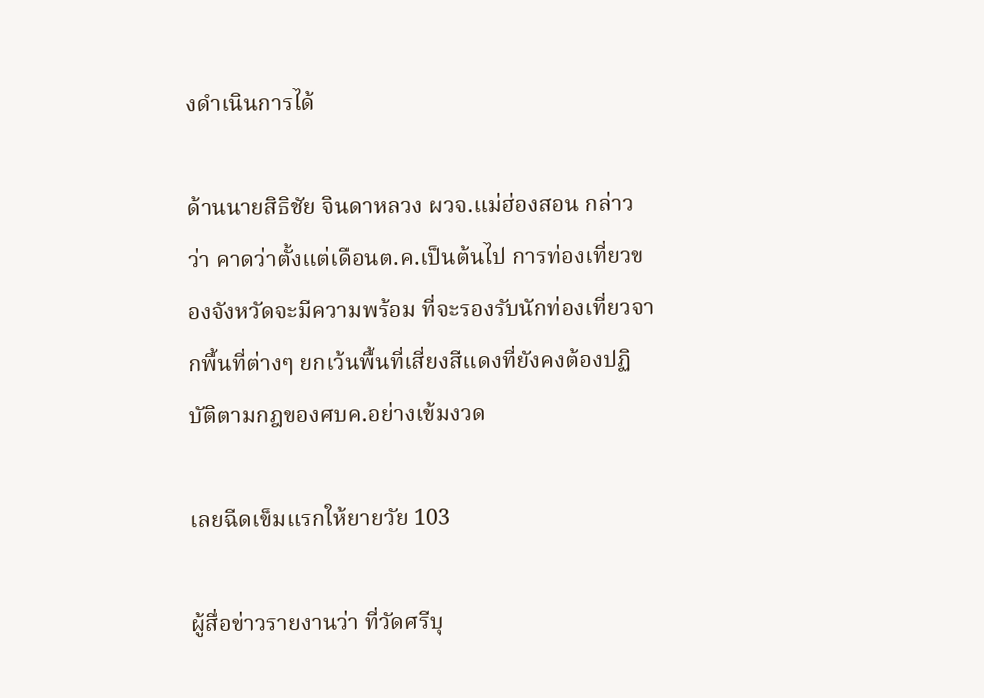งดำเนินการได้

ด้านนายสิธิชัย จินดาหลวง ผวจ.แม่ฮ่องสอน กล่าวว่า คาดว่าตั้งแต่เดือนต.ค.เป็นต้นไป การท่องเที่ยวของจังหวัดจะมีความพร้อม ที่จะรองรับนักท่องเที่ยวจากพื้นที่ต่างๆ ยกเว้นพื้นที่เสี่ยงสีแดงที่ยังคงต้องปฏิบัติตามกฎของศบค.อย่างเข้มงวด

เลยฉีดเข็มแรกให้ยายวัย 103

ผู้สื่อข่าวรายงานว่า ที่วัดศรีบุ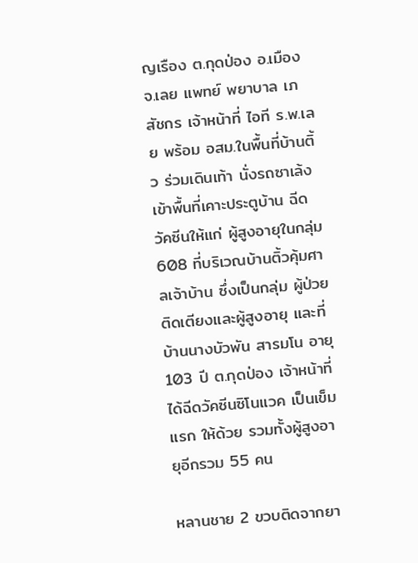ญเรือง ต.กุดป่อง อ.เมือง จ.เลย แพทย์ พยาบาล เภสัชกร เจ้าหน้าที่ ไอที ร.พ.เลย พร้อม อสม.ในพื้นที่บ้านติ้ว ร่วมเดินเท้า นั่งรถซาเล้ง เข้าพื้นที่เคาะประตูบ้าน ฉีดวัคซีนให้แก่ ผู้สูงอายุในกลุ่ม 608 ที่บริเวณบ้านติ้วคุ้มศาลเจ้าบ้าน ซึ่งเป็นกลุ่ม ผู้ป่วยติดเตียงและผู้สูงอายุ และที่บ้านนางบัวพัน สารมโน อายุ 103 ปี ต.กุดป่อง เจ้าหน้าที่ได้ฉีดวัคซีนซิโนแวค เป็นเข็มแรก ให้ด้วย รวมทั้งผู้สูงอายุอีกรวม 55 คน

หลานชาย 2 ขวบติดจากยา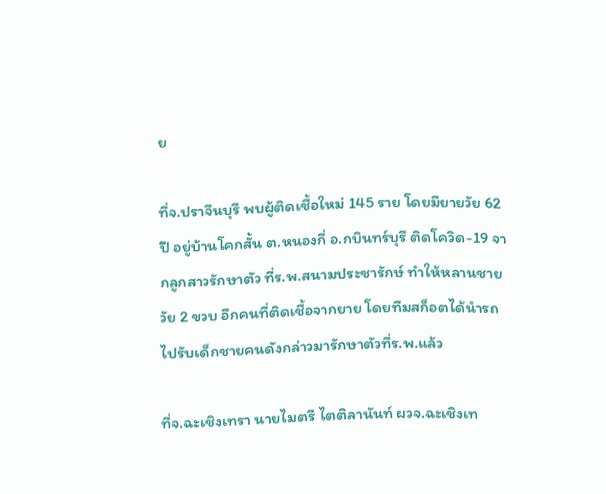ย

ที่จ.ปราจีนบุรี พบผู้ติดเชื้อใหม่ 145 ราย โดยมียายวัย 62 ปี อยู่บ้านโคกสั้น ต.หนองกี่ อ.กบินทร์บุรี ติดโควิด-19 จากลูกสาวรักษาตัว ที่ร.พ.สนามประชารักษ์ ทำให้หลานชายวัย 2 ขวบ อีกคนที่ติดเชื้อจากยาย โดยทีมสก็อตได้นำรถไปรับเด็กชายคนดังกล่าวมารักษาตัวที่ร.พ.แล้ว

ที่จ.ฉะเชิงเทรา นายไมตรี ไตติลานันท์ ผวจ.ฉะเชิงเท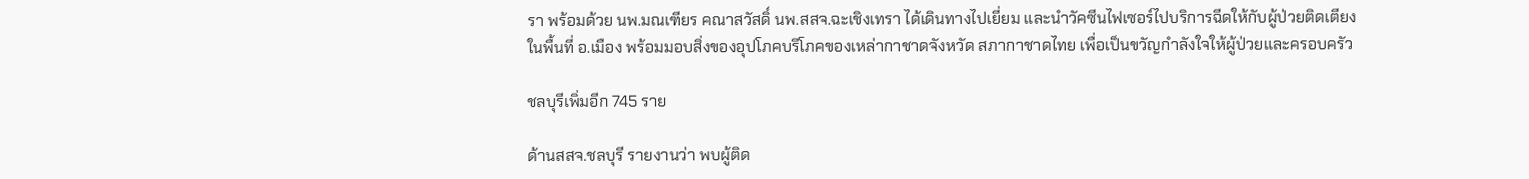รา พร้อมด้วย นพ.มณเฑียร คณาสวัสดิ์ นพ.สสจ.ฉะเชิงเทรา ได้เดินทางไปเยี่ยม และนำวัคซีนไฟเซอร์ไปบริการฉีดให้กับผู้ป่วยติดเตียงในพื้นที่ อ.เมือง พร้อมมอบสิ่งของอุปโภคบริโภคของเหล่ากาชาดจังหวัด สภากาชาดไทย เพื่อเป็นขวัญกำลังใจให้ผู้ป่วยและครอบครัว

ชลบุรีเพิ่มอีก 745 ราย

ด้านสสจ.ชลบุรี รายงานว่า พบผู้ติด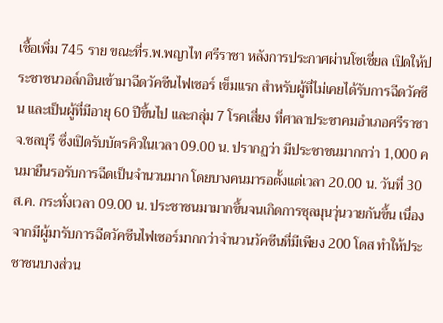เชื้อเพิ่ม 745 ราย ขณะที่ร.พ.พญาไท ศรีราชา หลังการประกาศผ่านโซเชี่ยล เปิดให้ประชาชนวอล์กอินเข้ามาฉีดวัคซีนไฟเซอร์ เข็มแรก สำหรับผู้ที่ไม่เคยได้รับการฉีดวัคซีน และเป็นผู้ที่มีอายุ 60 ปีขึ้นไป และกลุ่ม 7 โรคเสี่ยง ที่ศาลาประชาคมอำเภอศรีราชา จ.ชลบุรี ซึ่งเปิดรับบัตรคิวในเวลา 09.00 น. ปรากฏว่า มีประชาชนมากกว่า 1,000 คนมายืนรอรับการฉีดเป็นจำนวนมาก โดยบางคนมารอตั้งแต่เวลา 20.00 น. วันที่ 30 ส.ค. กระทั่งเวลา 09.00 น. ประชาชนมามากขึ้นจนเกิดการชุลมุนวุ่นวายกันขึ้น เนื่องจากมีผู้มารับการฉีดวัคซีนไฟเซอร์มากกว่าจำนวนวัคซีนที่มีเพียง 200 โดส ทำให้ประชาชนบางส่วน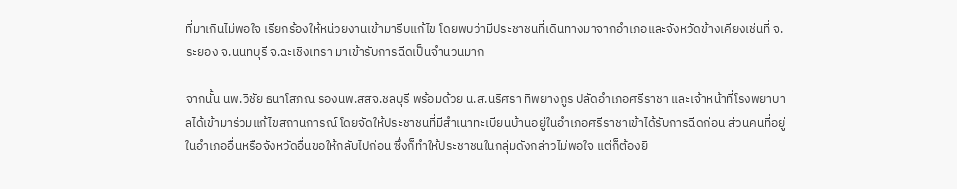ที่มาเกินไม่พอใจ เรียกร้องให้หน่วยงานเข้ามารีบแก้ไข โดยพบว่ามีประชาชนที่เดินทางมาจากอำเภอและจังหวัดข้างเคียงเช่นที่ จ.ระยอง จ.นนทบุรี จ.ฉะเชิงเทรา มาเข้ารับการฉีดเป็นจำนวนมาก

จากนั้น นพ.วิชัย ธนาโสภณ รองนพ.สสจ.ชลบุรี พร้อมด้วย น.ส.นริศรา ทิพยางกูร ปลัดอำเภอศรีราชา และเจ้าหน้าที่โรงพยาบาลได้เข้ามาร่วมแก้ไขสถานการณ์ โดยจัดให้ประชาชนที่มีสำเนาทะเบียนบ้านอยู่ในอำเภอศรีราชาเข้าได้รับการฉีดก่อน ส่วนคนที่อยู่ในอำเภออื่นหรือจังหวัดอื่นขอให้กลับไปก่อน ซึ่งก็ทำให้ประชาชนในกลุ่มดังกล่าวไม่พอใจ แต่ก็ต้องยิ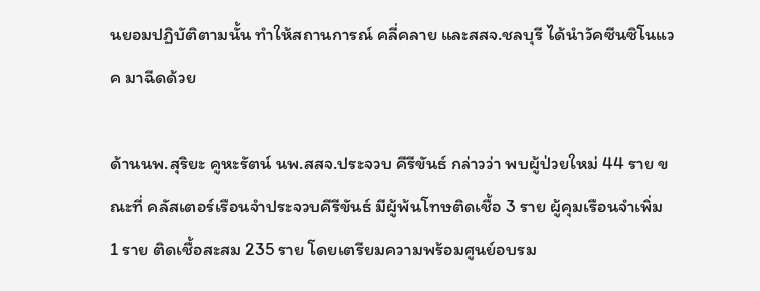นยอมปฏิบัติตามนั้น ทำให้สถานการณ์ คลี่คลาย และสสจ.ชลบุรี ได้นำวัคซีนซิโนแวค มาฉีดด้วย

ด้านนพ.สุริยะ คูหะรัตน์ นพ.สสจ.ประจวบ คีรีขันธ์ กล่าวว่า พบผู้ป่วยใหม่ 44 ราย ขณะที่ คลัสเตอร์เรือนจำประจวบคีรีขันธ์ มีผู้พ้นโทษติดเชื้อ 3 ราย ผู้คุมเรือนจำเพิ่ม 1 ราย ติดเชื้อสะสม 235 ราย โดยเตรียมความพร้อมศูนย์อบรม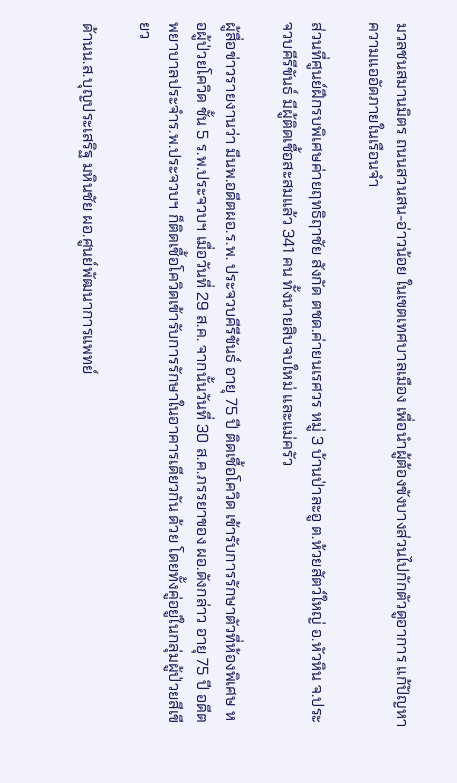มวลชนสมานมิตร ถนนสวนสน-อ่าวน้อย ในเขตเทศบาลเมือง เพื่อนำผู้ต้องขังบางส่วนไปกักตัวดูอาการ แก้ปัญหาความแออัดภายในเรือนจำ

ส่วนที่ศูนย์ฝึกรบพิเศษค่ายฤทธิฤาชัย สังกัด ตชด.ค่ายนเรศวร หมู่ 3 บ้านป่าละอู ต.ห้วยสัตว์ใหญ่ อ.หัวหิน จ.ประจวบคีรีขันธ์ มีผู้ติดเชื้อสะสมแล้ว 341 คน ทั้งนายสิบจบใหม่ และแม่ครัว

ผู้สื่อข่าวรายงานว่า มีนพ.อดีตผอ.ร.พ. ประจวบคีรีขันธ์ อายุ 75 ปี ติดเชื้อโควิด เข้ารับการรักษาตัวที่ห้องพิเศษ หอผู้ป่วยโควิด ชั้น 5 ร.พ.ประจวบฯ เมื่อวันที่ 29 ส.ค. จากนั้นวันที่ 30 ส.ค.ภรรยาของ ผอ.ดังกล่าว อายุ 75 ปี อดีตพยาบาลประจำร.พ.ประจวบฯ ก็ติดเชื้อโควิดเข้ารับการรักษาในอาคารเดียวกัน ด้วย โดยทั้งคู่อยู่ในกลุ่มผู้ป่วยสีเขียว

ด้านน.ส.บุญประเสริฐ มหินชัย ผอ.ศูนย์พัฒนาการแพทย์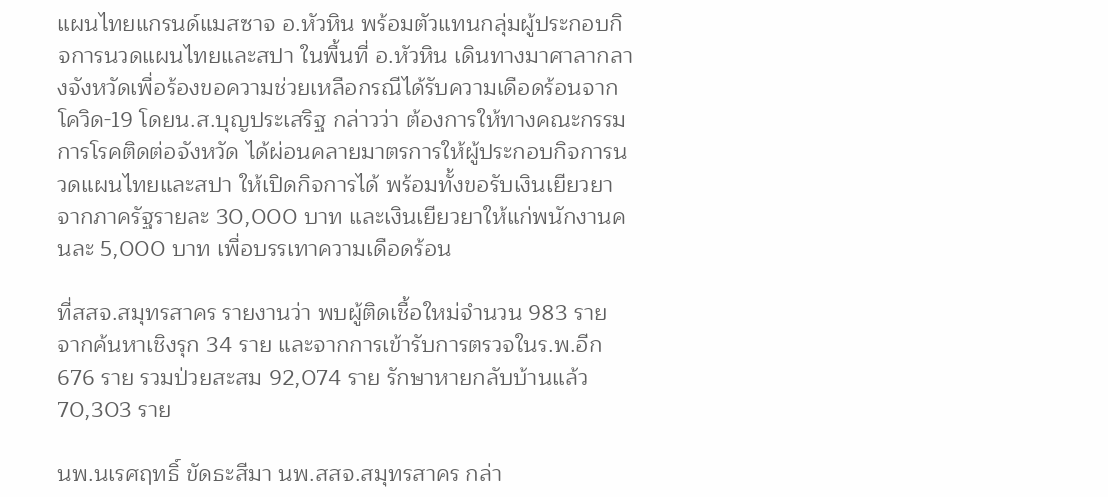แผนไทยแกรนด์แมสซาจ อ.หัวหิน พร้อมตัวแทนกลุ่มผู้ประกอบกิจการนวดแผนไทยและสปา ในพื้นที่ อ.หัวหิน เดินทางมาศาลากลางจังหวัดเพื่อร้องขอความช่วยเหลือกรณีได้รับความเดือดร้อนจากโควิด-19 โดยน.ส.บุญประเสริฐ กล่าวว่า ต้องการให้ทางคณะกรรมการโรคติดต่อจังหวัด ได้ผ่อนคลายมาตรการให้ผู้ประกอบกิจการนวดแผนไทยและสปา ให้เปิดกิจการได้ พร้อมทั้งขอรับเงินเยียวยาจากภาครัฐรายละ 30,000 บาท และเงินเยียวยาให้แก่พนักงานคนละ 5,000 บาท เพื่อบรรเทาความเดือดร้อน

ที่สสจ.สมุทรสาคร รายงานว่า พบผู้ติดเชื้อใหม่จำนวน 983 ราย จากค้นหาเชิงรุก 34 ราย และจากการเข้ารับการตรวจในร.พ.อีก 676 ราย รวมป่วยสะสม 92,074 ราย รักษาหายกลับบ้านแล้ว 70,303 ราย

นพ.นเรศฤทธิ์ ขัดธะสีมา นพ.สสจ.สมุทรสาคร กล่า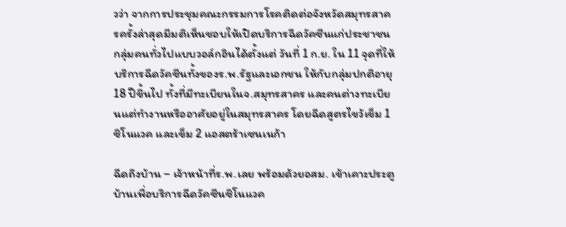วว่า จากการประชุมคณะกรรมการโรคติดต่อจังหวัดสมุทรสาครครั้งล่าสุดมีมติเห็นชอบให้เปิดบริการฉีดวัคซีนแก่ประชาชนกลุ่มคนทั่วไปแบบวอล์กอินได้ตั้งแต่ วันที่ 1 ก.ย. ใน 11 จุดที่ให้บริการฉีดวัคซีนทั้งของร.พ.รัฐและเอกชน ให้กับกลุ่มปกติอายุ 18 ปีขึ้นไป ทั้งที่มีทะเบียนในจ.สมุทรสาคร และคนต่างทะเบียนแต่ทำงานหรืออาศัยอยู่ในสมุทรสาคร โดยฉีดสูตรไขว้เข็ม 1 ซิโนแวค และเข็ม 2 แอสตร้าเซนเนก้า

ฉีดถึงบ้าน – เจ้าหน้าที่ร.พ.เลย พร้อมด้วยอสม. เข้าเคาะประตูบ้านเพื่อบริการฉีดวัคซีนซิโนแวค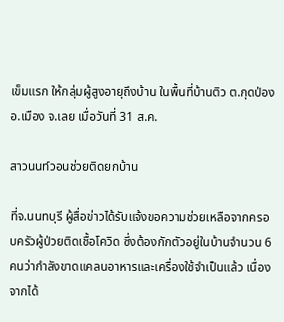เข็มแรก ให้กลุ่มผู้สูงอายุถึงบ้าน ในพื้นที่บ้านติว ต.กุดป่อง อ.เมือง จ.เลย เมื่อวันที่ 31 ส.ค.

สาวนนท์วอนช่วยติดยกบ้าน

ที่จ.นนทบุรี ผู้สื่อข่าวได้รับแจ้งขอความช่วยเหลือจากครอบครัวผู้ป่วยติดเชื้อโควิด ซึ่งต้องกักตัวอยู่ในบ้านจำนวน 6 คนว่ากำลังขาดแคลนอาหารและเครื่องใช้จำเป็นแล้ว เนื่องจากได้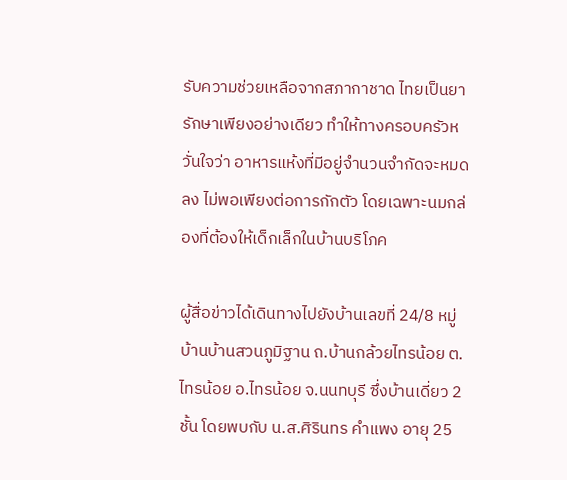รับความช่วยเหลือจากสภากาชาด ไทยเป็นยารักษาเพียงอย่างเดียว ทำให้ทางครอบครัวหวั่นใจว่า อาหารแห้งที่มีอยู่จำนวนจำกัดจะหมดลง ไม่พอเพียงต่อการกักตัว โดยเฉพาะนมกล่องที่ต้องให้เด็กเล็กในบ้านบริโภค

ผู้สื่อข่าวได้เดินทางไปยังบ้านเลขที่ 24/8 หมู่บ้านบ้านสวนภูมิฐาน ถ.บ้านกล้วยไทรน้อย ต.ไทรน้อย อ.ไทรน้อย จ.นนทบุรี ซึ่งบ้านเดี่ยว 2 ชั้น โดยพบกับ น.ส.ศิรินทร คำแพง อายุ 25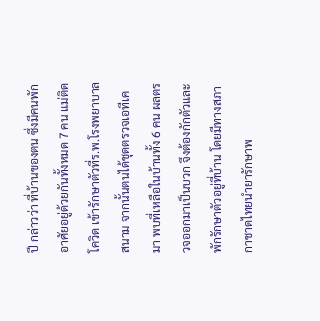ปี กล่าวว่า ที่บ้านของตน ซึ่งมีคนพักอาศัยอยู่ด้วยกันทั้งหมด 7 คน แม่ติดโควิด เข้ารักษาตัวที่ร.พ.โรงพยาบาลสนาม จากนั้นตนได้ชุดตรวจเอทีเคมา พบที่เหลือในบ้านทั้ง 6 คน ผลตรวจออกมาเป็นบวก จึงต้องกักตัวและพักรักษาตัวอยู่ที่บ้าน โดยมีทางสภากาชาดไทยนำยารักษาพ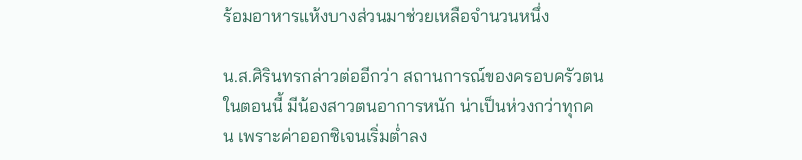ร้อมอาหารแห้งบางส่วนมาช่วยเหลือจำนวนหนึ่ง

น.ส.ศิรินทรกล่าวต่ออีกว่า สถานการณ์ของครอบครัวตนในตอนนี้ มีน้องสาวตนอาการหนัก น่าเป็นห่วงกว่าทุกคน เพราะค่าออกซิเจนเริ่มต่ำลง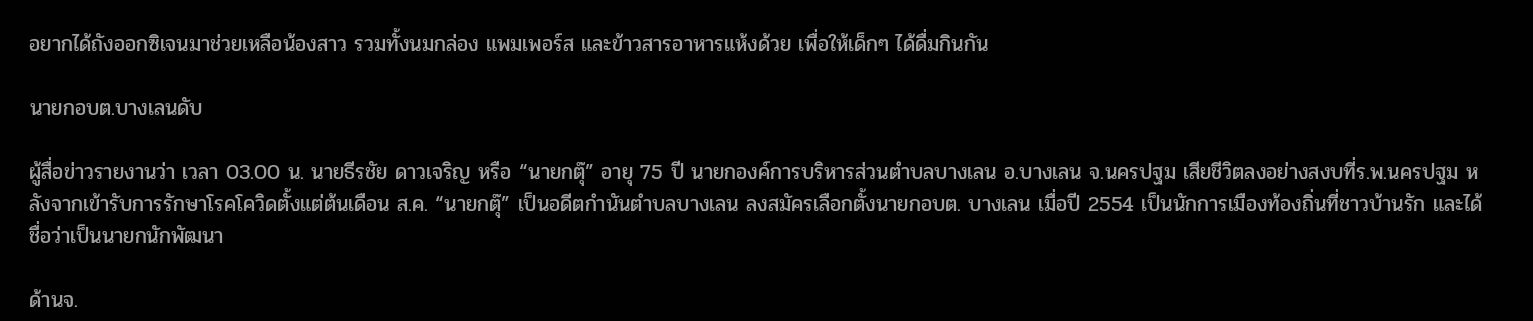อยากได้ถังออกซิเจนมาช่วยเหลือน้องสาว รวมทั้งนมกล่อง แพมเพอร์ส และข้าวสารอาหารแห้งด้วย เพื่อให้เด็กๆ ได้ดื่มกินกัน

นายกอบต.บางเลนดับ

ผู้สื่อข่าวรายงานว่า เวลา 03.00 น. นายธีรชัย ดาวเจริญ หรือ “นายกตุ๊” อายุ 75 ปี นายกองค์การบริหารส่วนตำบลบางเลน อ.บางเลน จ.นครปฐม เสียชีวิตลงอย่างสงบที่ร.พ.นครปฐม หลังจากเข้ารับการรักษาโรคโควิดตั้งแต่ต้นเดือน ส.ค. “นายกตุ๊” เป็นอดีตกำนันตำบลบางเลน ลงสมัครเลือกตั้งนายกอบต. บางเลน เมื่อปี 2554 เป็นนักการเมืองท้องถิ่นที่ชาวบ้านรัก และได้ชื่อว่าเป็นนายกนักพัฒนา

ด้านจ.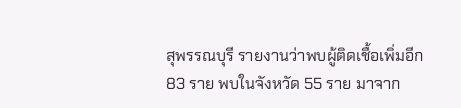สุพรรณบุรี รายงานว่าพบผู้ติดเชื้อเพิ่มอีก 83 ราย พบในจังหวัด 55 ราย มาจาก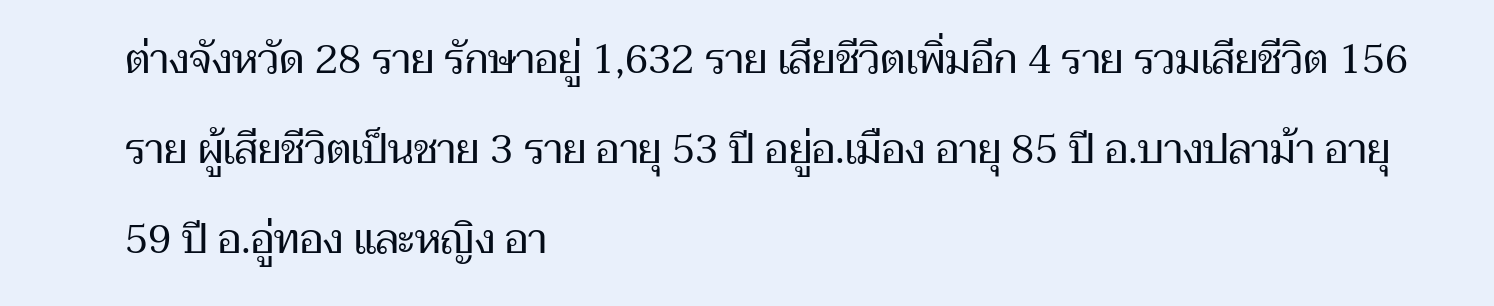ต่างจังหวัด 28 ราย รักษาอยู่ 1,632 ราย เสียชีวิตเพิ่มอีก 4 ราย รวมเสียชีวิต 156 ราย ผู้เสียชีวิตเป็นชาย 3 ราย อายุ 53 ปี อยู่อ.เมือง อายุ 85 ปี อ.บางปลาม้า อายุ 59 ปี อ.อู่ทอง และหญิง อา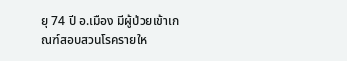ยุ 74 ปี อ.เมือง มีผู้ป่วยเข้าเกณฑ์สอบสวนโรครายให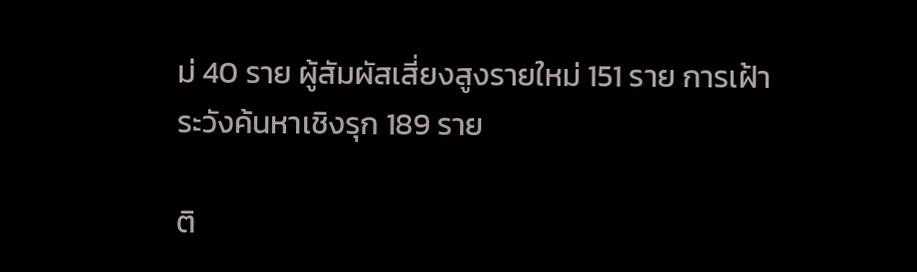ม่ 40 ราย ผู้สัมผัสเสี่ยงสูงรายใหม่ 151 ราย การเฝ้าระวังค้นหาเชิงรุก 189 ราย

ติ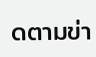ดตามข่า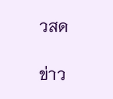วสด

ข่าว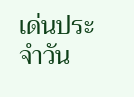เด่นประจำวัน